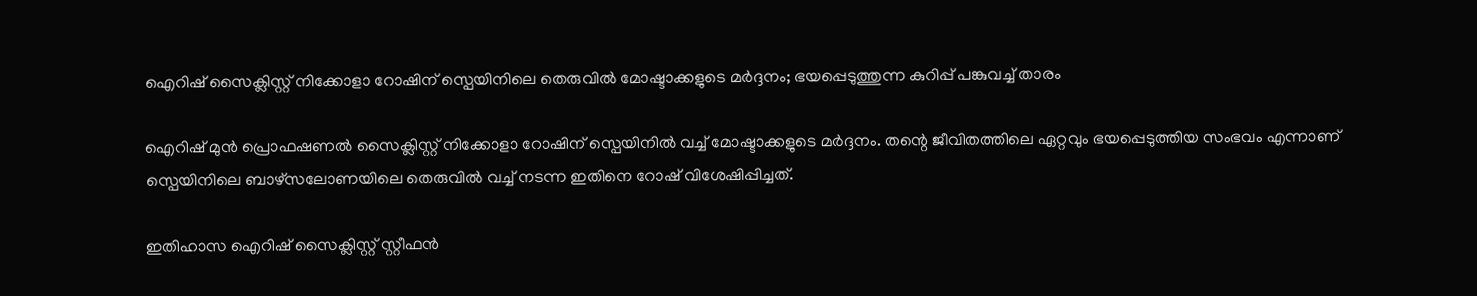ഐറിഷ് സൈക്ലിസ്റ്റ് നിക്കോളാ റോഷിന് സ്പെയിനിലെ തെരുവിൽ മോഷ്ടാക്കളുടെ മർദ്ദനം; ഭയപ്പെടുത്തുന്ന കുറിപ്പ് പങ്കുവച്ച് താരം

ഐറിഷ് മുൻ പ്രൊഫഷണൽ സൈക്ലിസ്റ്റ് നിക്കോളാ റോഷിന് സ്പെയിനിൽ വച്ച് മോഷ്ടാക്കളുടെ മർദ്ദനം. തന്റെ ജീവിതത്തിലെ ഏറ്റവും ഭയപ്പെടുത്തിയ സംഭവം എന്നാണ് സ്പെയിനിലെ ബാഴ്സലോണയിലെ തെരുവിൽ വച്ച് നടന്ന ഇതിനെ റോഷ് വിശേഷിപ്പിച്ചത്.

ഇതിഹാസ ഐറിഷ് സൈക്ലിസ്റ്റ് സ്റ്റീഫൻ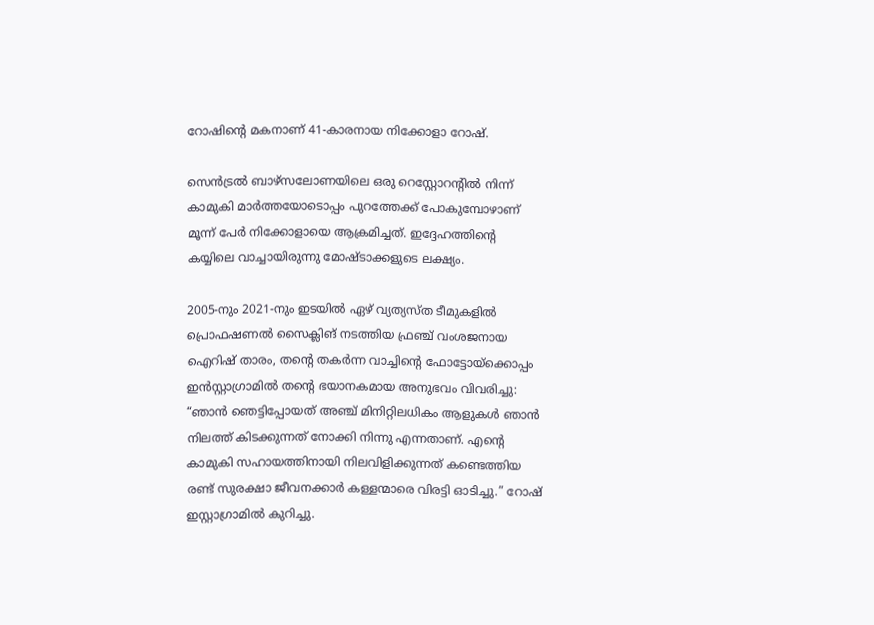റോഷിന്റെ മകനാണ് 41-കാരനായ നിക്കോളാ റോഷ്.

സെൻട്രൽ ബാഴ്‌സലോണയിലെ ഒരു റെസ്റ്റോറന്റിൽ നിന്ന് കാമുകി മാർത്തയോടൊപ്പം പുറത്തേക്ക് പോകുമ്പോഴാണ് മൂന്ന് പേർ നിക്കോളായെ ആക്രമിച്ചത്. ഇദ്ദേഹത്തിന്റെ കയ്യിലെ വാച്ചായിരുന്നു മോഷ്ടാക്കളുടെ ലക്ഷ്യം.

2005-നും 2021-നും ഇടയിൽ ഏഴ് വ്യത്യസ്ത ടീമുകളിൽ പ്രൊഫഷണൽ സൈക്ലിങ് നടത്തിയ ഫ്രഞ്ച് വംശജനായ ഐറിഷ് താരം, തന്റെ തകർന്ന വാച്ചിന്റെ ഫോട്ടോയ്‌ക്കൊപ്പം ഇൻസ്റ്റാഗ്രാമിൽ തന്റെ ഭയാനകമായ അനുഭവം വിവരിച്ചു:
“ഞാൻ ഞെട്ടിപ്പോയത് അഞ്ച് മിനിറ്റിലധികം ആളുകൾ ഞാൻ നിലത്ത് കിടക്കുന്നത് നോക്കി നിന്നു എന്നതാണ്. എന്റെ കാമുകി സഹായത്തിനായി നിലവിളിക്കുന്നത് കണ്ടെത്തിയ രണ്ട് സുരക്ഷാ ജീവനക്കാർ കള്ളന്മാരെ വിരട്ടി ഓടിച്ചു.” റോഷ് ഇസ്റ്റാഗ്രാമിൽ കുറിച്ചു.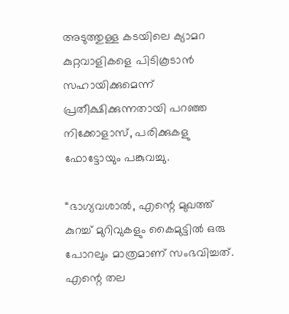അടുത്തുള്ള കടയിലെ ക്യാമറ കുറ്റവാളികളെ പിടികൂടാൻ സഹായിക്കുമെന്ന് പ്രതീക്ഷിക്കുന്നതായി പറഞ്ഞ നിക്കോളാസ്, പരിക്കുകളു ഫോട്ടോയും പങ്കുവച്ചു.

“ഭാഗ്യവശാൽ, എന്റെ മുഖത്ത് കുറച്ച് മുറിവുകളും കൈമുട്ടിൽ ഒരു പോറലും മാത്രമാണ് സംഭവിച്ചത്. എന്റെ തല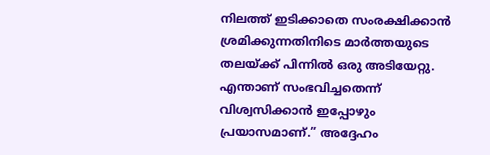നിലത്ത് ഇടിക്കാതെ സംരക്ഷിക്കാൻ ശ്രമിക്കുന്നതിനിടെ മാർത്തയുടെ തലയ്ക്ക് പിന്നിൽ ഒരു അടിയേറ്റു. എന്താണ് സംഭവിച്ചതെന്ന് വിശ്വസിക്കാൻ ഇപ്പോഴും പ്രയാസമാണ്.” അദ്ദേഹം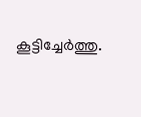കൂട്ടിച്ചേർത്തു.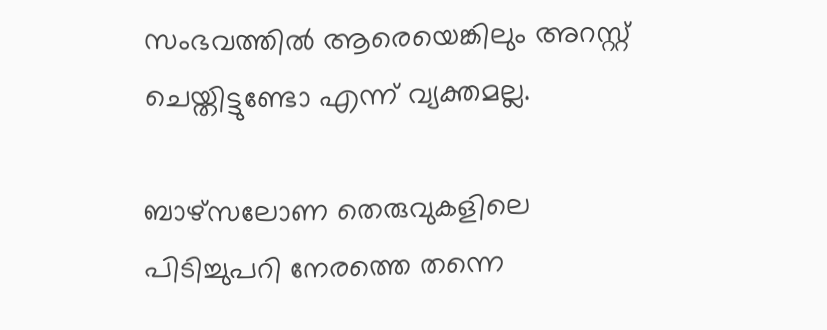സംഭവത്തിൽ ആരെയെങ്കിലും അറസ്റ്റ് ചെയ്തിട്ടുണ്ടോ എന്ന് വ്യക്തമല്ല.

ബാഴ്‌സലോണ തെരുവുകളിലെ പിടിച്ചുപറി നേരത്തെ തന്നെ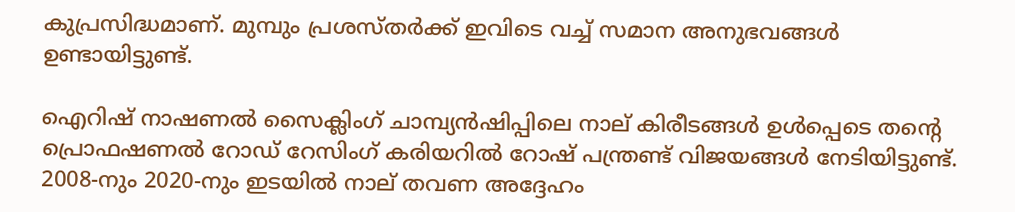കുപ്രസിദ്ധമാണ്. മുമ്പും പ്രശസ്തർക്ക് ഇവിടെ വച്ച് സമാന അനുഭവങ്ങൾ ഉണ്ടായിട്ടുണ്ട്.

ഐറിഷ് നാഷണൽ സൈക്ലിംഗ് ചാമ്പ്യൻഷിപ്പിലെ നാല് കിരീടങ്ങൾ ഉൾപ്പെടെ തന്റെ പ്രൊഫഷണൽ റോഡ് റേസിംഗ് കരിയറിൽ റോഷ് പന്ത്രണ്ട് വിജയങ്ങൾ നേടിയിട്ടുണ്ട്. 2008-നും 2020-നും ഇടയിൽ നാല് തവണ അദ്ദേഹം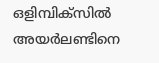ഒളിമ്പിക്സിൽ അയർലണ്ടിനെ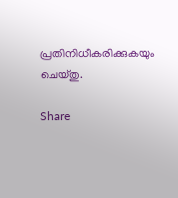പ്രതിനിധീകരിക്കുകയും ചെയ്തു.

Share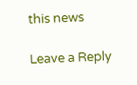this news

Leave a Reply